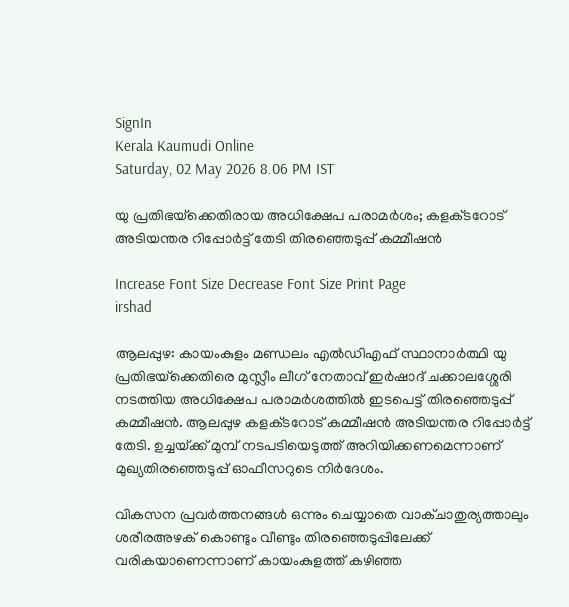SignIn
Kerala Kaumudi Online
Saturday, 02 May 2026 8.06 PM IST

യു പ്രതിഭയ്‌ക്കെതിരായ അധിക്ഷേപ പരാമർശം; കളക്‌ടറോട് അടിയന്തര റിപ്പോർട്ട് തേടി തിരഞ്ഞെടുപ്പ് കമ്മീഷൻ

Increase Font Size Decrease Font Size Print Page
irshad

ആലപ്പുഴ: കായംകുളം മണ്ഡലം എൽഡിഎഫ് സ്ഥാനാർത്ഥി യു പ്രതിഭയ്‌ക്കെതിരെ മുസ്ലീം ലീഗ് നേതാവ് ഇർഷാദ് ചക്കാലശ്ശേരി നടത്തിയ അധിക്ഷേപ പരാമർശത്തിൽ ഇടപെട്ട് തിരഞ്ഞെടുപ്പ് കമ്മീഷൻ. ആലപ്പുഴ കളക്‌ടറോട് കമ്മീഷൻ അടിയന്തര റിപ്പോർട്ട് തേടി. ഉച്ചയ്‌ക്ക് മുമ്പ് നടപടിയെടുത്ത് അറിയിക്കണമെന്നാണ് മുഖ്യതിരഞ്ഞെടുപ്പ് ഓഫീസറുടെ നിർദേശം.

വികസന പ്രവർത്തനങ്ങൾ ഒന്നും ചെയ്യാതെ വാക്ചാതുര്യത്താലും ശരീരഅഴക് കൊണ്ടും വീണ്ടും തിര‍ഞ്ഞെടുപ്പിലേക്ക് വരികയാണെന്നാണ് കായംകുളത്ത് കഴിഞ്ഞ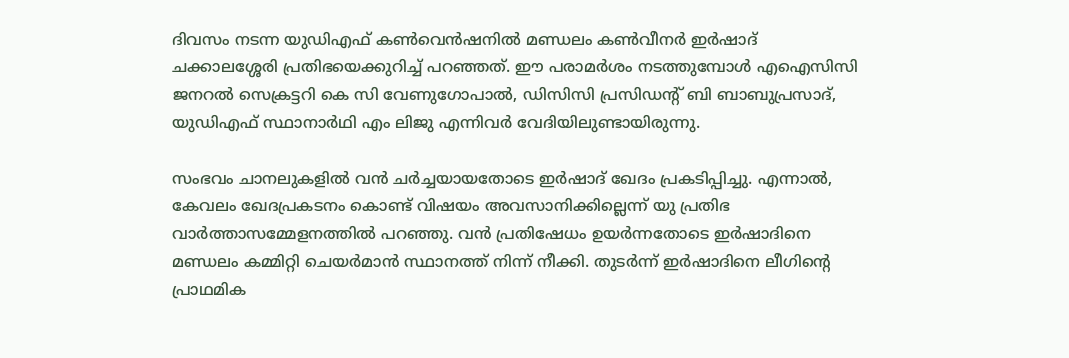ദിവസം നടന്ന യുഡിഎഫ് കൺവെൻഷനിൽ മണ്ഡലം കൺവീന‌ർ ഇർഷാദ് ചക്കാലശ്ശേരി പ്രതിഭയെക്കുറിച്ച് പറഞ്ഞത്. ഈ പരാമർശം നടത്തുമ്പോൾ എഐസിസി ജനറൽ സെക്രട്ടറി കെ സി വേണുഗോപാൽ, ഡിസിസി പ്രസിഡന്റ്‌ ബി ബാബുപ്രസാദ്‌, യുഡിഎഫ്‌ സ്ഥാനാർഥി എം ലിജു എന്നിവർ വേദിയിലുണ്ടായിരുന്നു.

സംഭവം ചാനലുകളിൽ വൻ ചർച്ചയായതോടെ ഇർഷാദ് ഖേദം പ്രകടിപ്പിച്ചു. എന്നാൽ, കേവലം ഖേദപ്രകടനം കൊണ്ട് വിഷയം അവസാനിക്കില്ലെന്ന് യു പ്രതിഭ വാർത്താസമ്മേളനത്തിൽ പറഞ്ഞു. വൻ പ്രതിഷേധം ഉയർന്നതോടെ ഇർഷാദിനെ മണ്ഡലം കമ്മിറ്റി ചെയർമാൻ സ്ഥാനത്ത് നിന്ന് നീക്കി. തുടർന്ന് ഇർഷാദിനെ ലീഗിന്റെ പ്രാഥമിക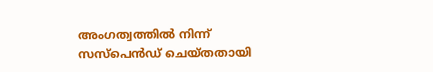അംഗത്വത്തിൽ നിന്ന് സസ്പെൻഡ് ചെയ്തതായി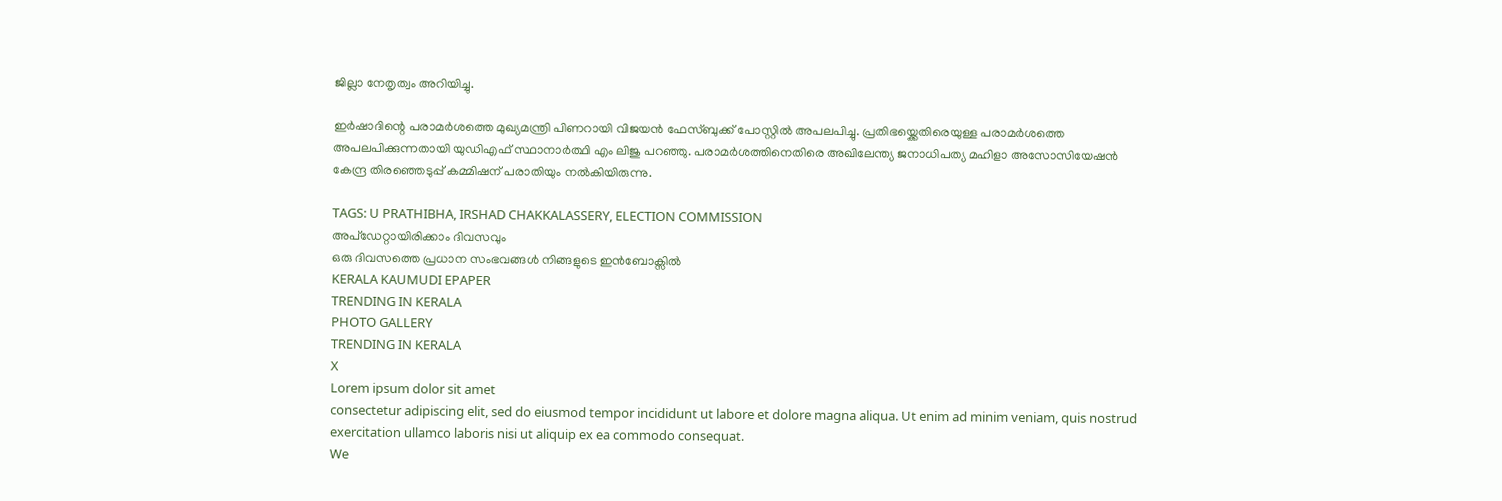ജില്ലാ നേതൃത്വം അറിയിച്ചു.

ഇർഷാദിന്റെ പരാമർശത്തെ മുഖ്യമന്ത്രി പിണറായി വിജയൻ ഫേസ്‌ബുക്ക് പോസ്റ്റിൽ അപലപിച്ചു. പ്രതിഭയ്ക്കെതിരെയുള്ള പരാമർശത്തെ അപലപിക്കുന്നതായി യുഡിഎഫ് സ്ഥാനാർത്ഥി എം ലിജു പറഞ്ഞു. പരാമർശത്തിനെതിരെ അഖിലേന്ത്യ ജനാധിപത്യ മഹിളാ അസോസിയേഷൻ കേന്ദ്ര തിരഞ്ഞെടുപ്പ് കമ്മിഷന് പരാതിയും നൽകിയിരുന്നു.

TAGS: U PRATHIBHA, IRSHAD CHAKKALASSERY, ELECTION COMMISSION
അപ്ഡേറ്റായിരിക്കാം ദിവസവും
ഒരു ദിവസത്തെ പ്രധാന സംഭവങ്ങൾ നിങ്ങളുടെ ഇൻബോക്സിൽ
KERALA KAUMUDI EPAPER
TRENDING IN KERALA
PHOTO GALLERY
TRENDING IN KERALA
X
Lorem ipsum dolor sit amet
consectetur adipiscing elit, sed do eiusmod tempor incididunt ut labore et dolore magna aliqua. Ut enim ad minim veniam, quis nostrud exercitation ullamco laboris nisi ut aliquip ex ea commodo consequat.
We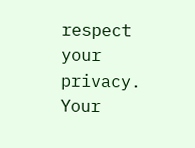respect your privacy. Your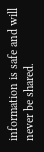information is safe and will never be shared.